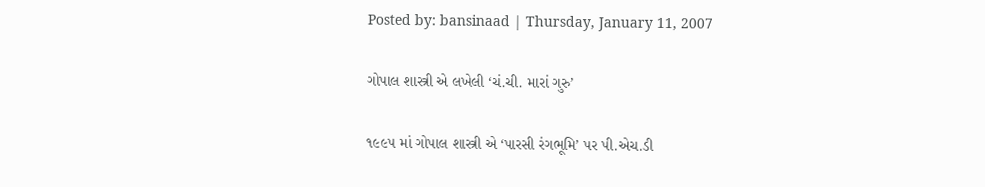Posted by: bansinaad | Thursday, January 11, 2007

ગોપાલ શાસ્ત્રી એ લખેલી ‘ચં.ચી. મારાં ગુરુ’

૧૯૯૫ માં ગોપાલ શાસ્ત્રી એ ‘પારસી રંગભૂમિ’ પર પી.એચ.ડી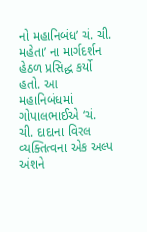નો મહાનિબંધ’ ચં. ચી. મહેતા’ ના માર્ગદર્શન હેઠળ પ્રસિદ્ધ કર્યો હતો. આ મહાનિબંધમાં ગોપાલભાઈએ ‘ચં. ચી. દાદાના વિરલ વ્યક્તિત્વના એક અલ્પ અંશને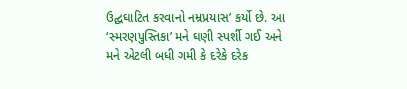ઉદ્ઘઘાટિત કરવાનો નમ્રપ્રયાસ’ કર્યો છે. આ ‘સ્મરણપુસ્તિકા’ મને ઘણી સ્પર્શી ગઈ અને મને એટલી બધી ગમી કે દરેકે દરેક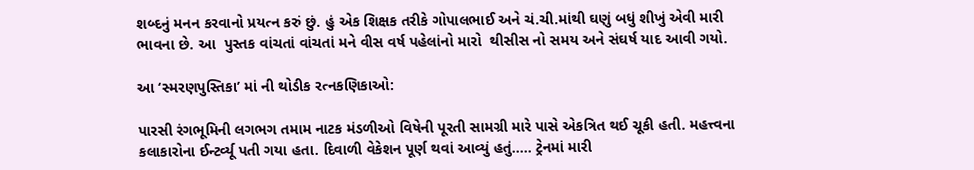શબ્દનું મનન કરવાનો પ્રયત્ન કરું છું. હું એક શિક્ષક તરીકે ગોપાલભાઈ અને ચં.ચી.માંથી ઘણું બધું શીખું એવી મારી ભાવના છે. આ  પુસ્તક વાંચતાં વાંચતાં મને વીસ વર્ષ પહેલાંનો મારો  થીસીસ નો સમય અને સંઘર્ષ યાદ આવી ગયો.

આ ‘સ્મરણપુસ્તિકા’ માં ની થોડીક રત્નકણિકાઓ:

પારસી રંગભૂમિની લગભગ તમામ નાટક મંડળીઓ વિષેની પૂરતી સામગ્રી મારે પાસે એકત્રિત થઈ ચૂકી હતી. મહત્ત્વના કલાકારોના ઈન્ટર્વ્યૂ પતી ગયા હતા. દિવાળી વેકેશન પૂર્ણ થવાં આવ્યું હતું….. ટ્રેનમાં મારી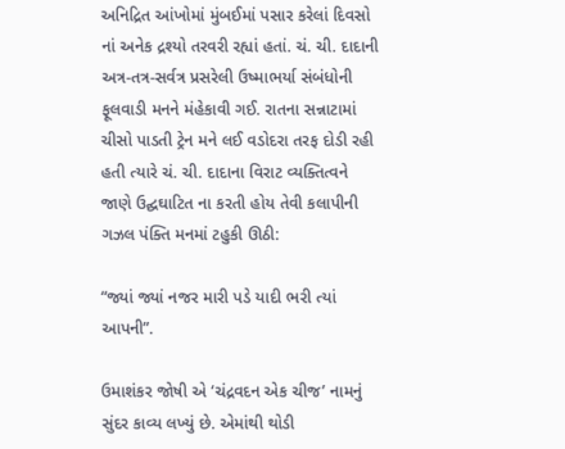અનિદ્રિત આંખોમાં મુંબઈમાં પસાર કરેલાં દિવસો નાં અનેક દ્રશ્યો તરવરી રહ્યાં હતાં. ચં. ચી. દાદાની અત્ર-તત્ર-સર્વત્ર પ્રસરેલી ઉષ્માભર્યા સંબંધોની ફૂલવાડી મનને મંહેકાવી ગઈ. રાતના સન્નાટામાં ચીસો પાડતી ટ્રેન મને લઈ વડોદરા તરફ દોડી રહી હતી ત્યારે ચં. ચી. દાદાના વિરાટ વ્યક્તિત્વને જાણે ઉદ્ઘઘાટિત ના કરતી હોય તેવી કલાપીની ગઝલ પંક્તિ મનમાં ટહુકી ઊઠી:

“જ્યાં જ્યાં નજર મારી પડે યાદી ભરી ત્યાં આપની”.

ઉમાશંકર જોષી એ ‘ચંદ્રવદન એક ચીજ’ નામનું સુંદર કાવ્ય લખ્યું છે. એમાંથી થોડી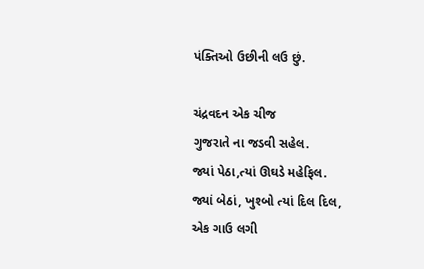પંક્તિઓ ઉછીની લઉ છું.

ચંદ્રવદન એક ચીજ
ગુજરાતે ના જડવી સહેલ.
જ્યાં પેઠા,ત્યાં ઊઘડે મહેફિલ.
જ્યાં બેઠાં, ખુશ્બો ત્યાં દિલ દિલ,
એક ગાઉ લગી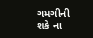ગમગીની
શકે ના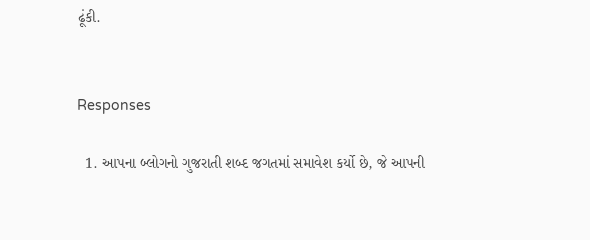ઢૂંકી.


Responses

  1. આપના બ્લોગનો ગુજરાતી શબ્દ જગતમાં સમાવેશ કર્યો છે, જે આપની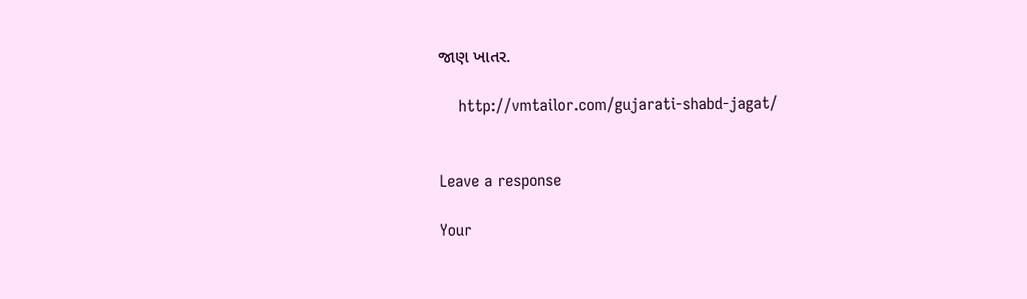જાણ ખાતર.

    http://vmtailor.com/gujarati-shabd-jagat/


Leave a response

Your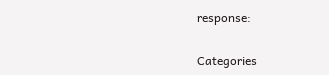response:

Categories